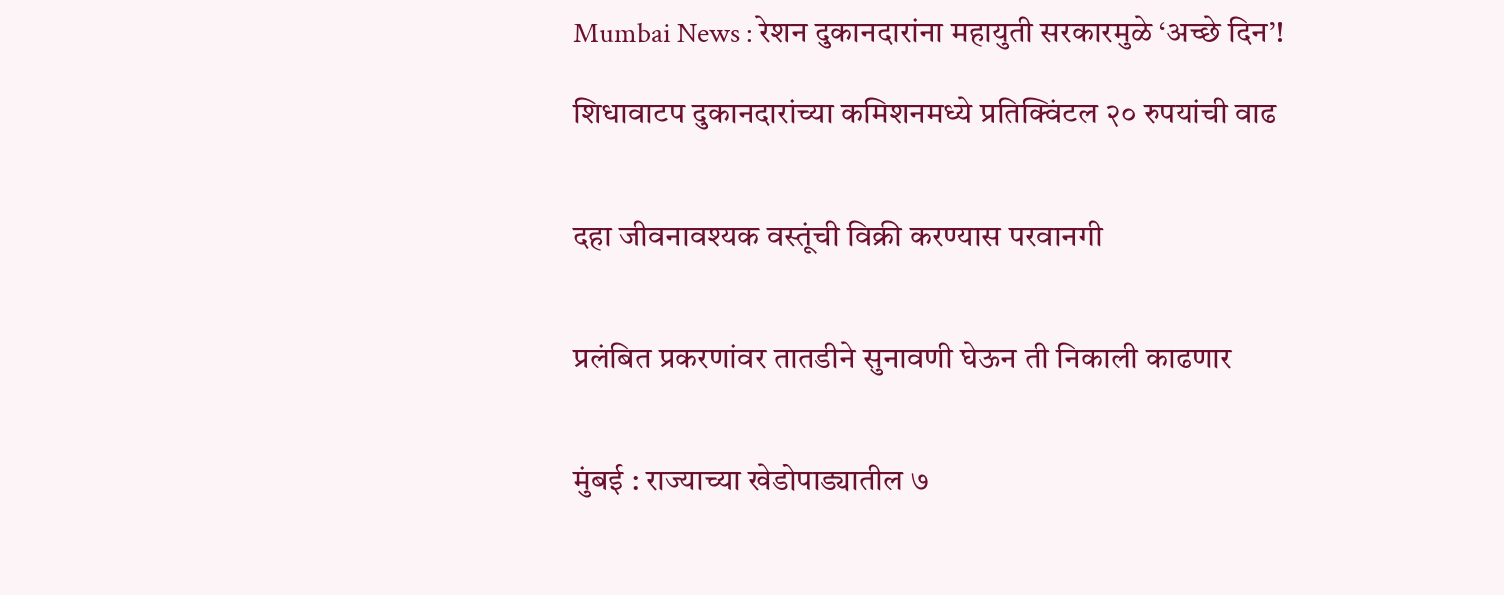Mumbai News : रेशन दुकानदारांना महायुती सरकारमुळे ‘अच्छे दिन’!

शिधावाटप दुकानदारांच्या कमिशनमध्ये प्रतिक्विंटल २० रुपयांची वाढ


दहा जीवनावश्यक वस्तूंची विक्री करण्यास परवानगी


प्रलंबित प्रकरणांवर तातडीने सुनावणी घेऊन ती निकाली काढणार


मुंबई : राज्याच्या खेडोपाड्यातील ७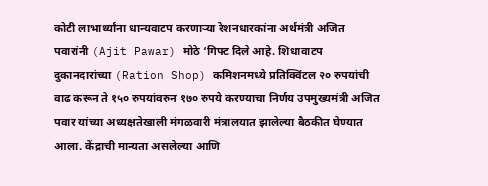कोटी लाभार्थ्यांना धान्यवाटप करणाऱ्या रेशनधारकांना अर्थमंत्री अजित पवारांनी (Ajit Pawar) मोठे ‘गिफ्ट दिले आहे. शिधावाटप दुकानदारांच्या (Ration Shop) कमिशनमध्ये प्रतिक्विंटल २० रुपयांची वाढ करून ते १५० रुपयांवरुन १७० रुपये करण्याचा निर्णय उपमुख्यमंत्री अजित पवार यांच्या अध्यक्षतेखाली मंगळवारी मंत्रालयात झालेल्या बैठकीत घेण्यात आला. केंद्राची मान्यता असलेल्या आणि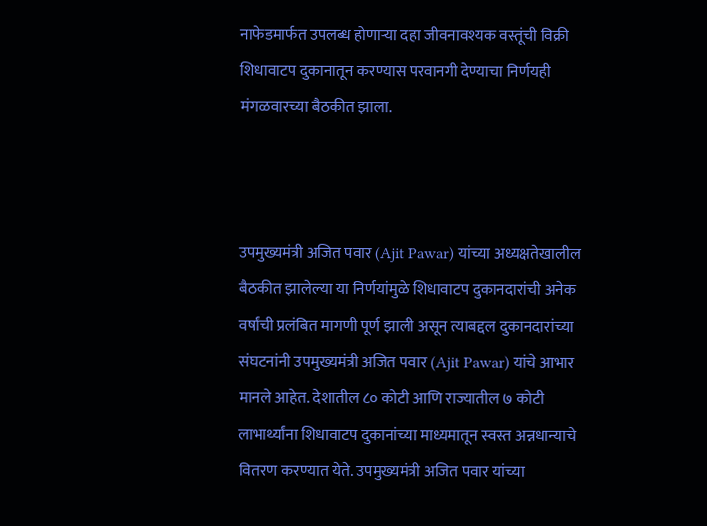नाफेडमार्फत उपलब्ध होणाऱ्या दहा जीवनावश्यक वस्तूंची विक्री शिधावाटप दुकानातून करण्यास परवानगी देण्याचा निर्णयही मंगळवारच्या बैठकीत झाला.



उपमुख्यमंत्री अजित पवार (Ajit Pawar) यांच्या अध्यक्षतेखालील बैठकीत झालेल्या या निर्णयांमुळे शिधावाटप दुकानदारांची अनेक वर्षांची प्रलंबित मागणी पूर्ण झाली असून त्याबद्दल दुकानदारांच्या संघटनांनी उपमुख्यमंत्री अजित पवार (Ajit Pawar) यांचे आभार मानले आहेत. देशातील ८० कोटी आणि राज्यातील ७ कोटी लाभार्थ्यांना शिधावाटप दुकानांच्या माध्यमातून स्वस्त अन्नधान्याचे वितरण करण्यात येते. उपमुख्यमंत्री अजित पवार यांच्या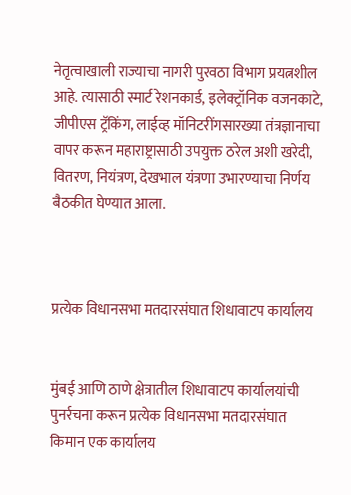नेतृत्वाखाली राज्याचा नागरी पुरवठा विभाग प्रयत्नशील आहे. त्यासाठी स्मार्ट रेशनकार्ड, इलेक्ट्रॉनिक वजनकाटे, जीपीएस ट्रॅकिंग, लाईव्ह मॉनिटरींगसारख्या तंत्रज्ञानाचा वापर करून महाराष्ट्रासाठी उपयुक्त ठरेल अशी खरेदी, वितरण, नियंत्रण, देखभाल यंत्रणा उभारण्याचा निर्णय बैठकीत घेण्यात आला.



प्रत्येक विधानसभा मतदारसंघात शिधावाटप कार्यालय


मुंबई आणि ठाणे क्षेत्रातील शिधावाटप कार्यालयांची पुनर्रचना करून प्रत्येक विधानसभा मतदारसंघात किमान एक कार्यालय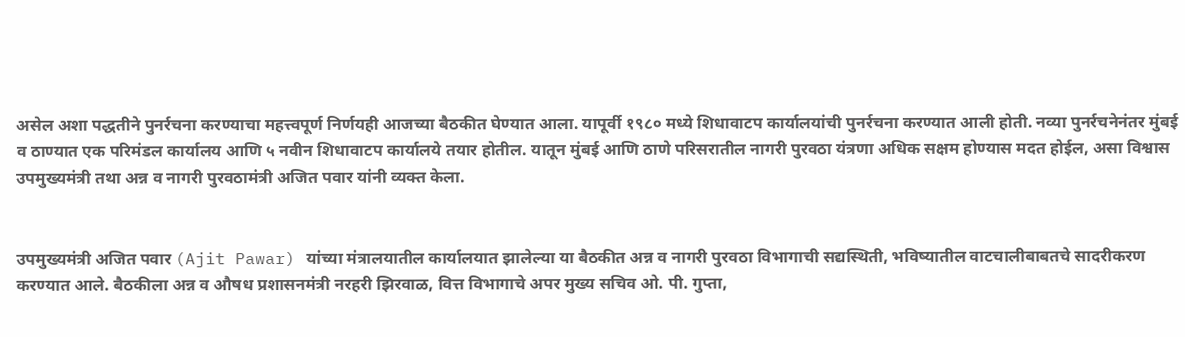असेल अशा पद्धतीने पुनर्रचना करण्याचा महत्त्वपूर्ण निर्णयही आजच्या बैठकीत घेण्यात आला. यापूर्वी १९८० मध्ये शिधावाटप कार्यालयांची पुनर्रचना करण्यात आली होती. नव्या पुनर्रचनेनंतर मुंबई व ठाण्यात एक परिमंडल कार्यालय आणि ५ नवीन शिधावाटप कार्यालये तयार होतील. यातून मुंबई आणि ठाणे परिसरातील नागरी पुरवठा यंत्रणा अधिक सक्षम होण्यास मदत होईल, असा विश्वास उपमुख्यमंत्री तथा अन्न व नागरी पुरवठामंत्री अजित पवार यांनी व्यक्त केला.


उपमुख्यमंत्री अजित पवार (Ajit Pawar) यांच्या मंत्रालयातील कार्यालयात झालेल्या या बैठकीत अन्न व नागरी पुरवठा विभागाची सद्यस्थिती, भविष्यातील वाटचालीबाबतचे सादरीकरण करण्यात आले. बैठकीला अन्न व औषध प्रशासनमंत्री नरहरी झिरवाळ, वित्त विभागाचे अपर मुख्य सचिव ओ. पी. गुप्ता,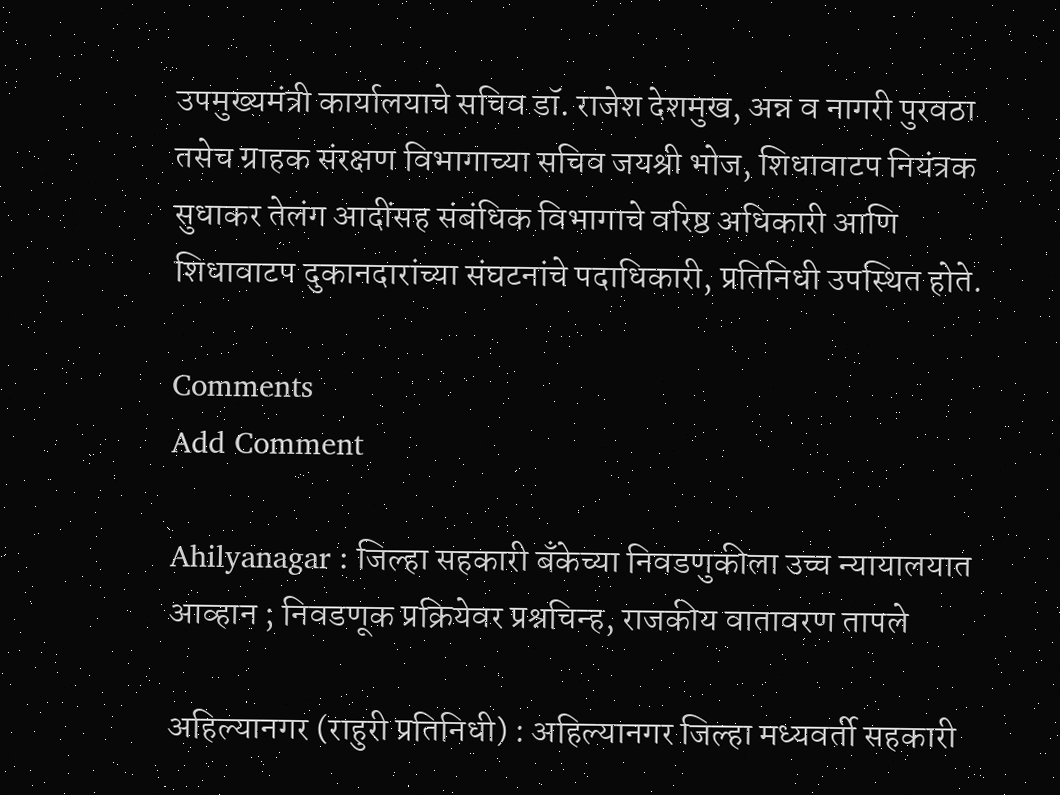उपमुख्यमंत्री कार्यालयाचे सचिव डॉ. राजेश देशमुख, अन्न व नागरी पुरवठा तसेच ग्राहक संरक्षण विभागाच्या सचिव जयश्री भोज, शिधावाटप नियंत्रक सुधाकर तेलंग आदींसह संबंधिक विभागाचे वरिष्ठ अधिकारी आणि शिधावाटप दुकानदारांच्या संघटनांचे पदाधिकारी, प्रतिनिधी उपस्थित होते.

Comments
Add Comment

Ahilyanagar : जिल्हा सहकारी बँकेच्या निवडणुकीला उच्च न्यायालयात आव्हान ; निवडणूक प्रक्रियेवर प्रश्नचिन्ह, राजकीय वातावरण तापले

अहिल्यानगर (राहुरी प्रतिनिधी) : अहिल्यानगर जिल्हा मध्यवर्ती सहकारी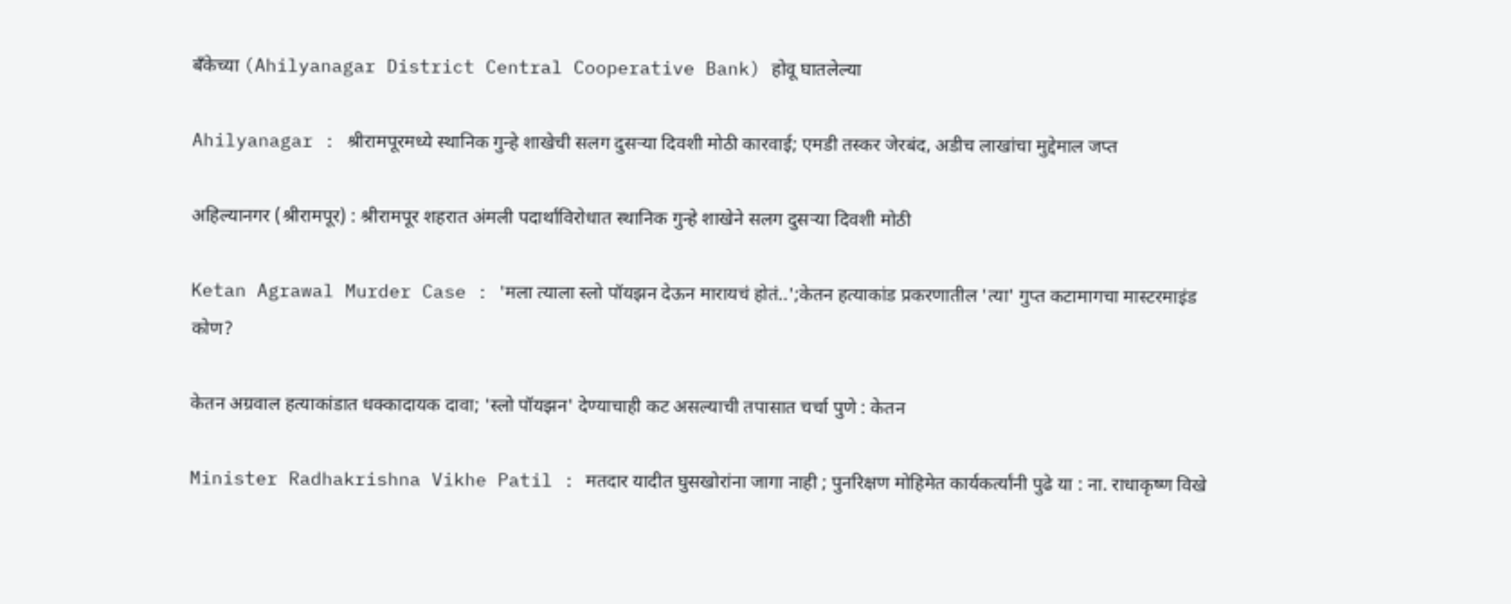बँकेच्या (Ahilyanagar District Central Cooperative Bank) होवू घातलेल्या

Ahilyanagar : श्रीरामपूरमध्ये स्थानिक गुन्हे शाखेची सलग दुसऱ्या दिवशी मोठी कारवाई; एमडी तस्कर जेरबंद, अडीच लाखांचा मुद्देमाल जप्त

अहिल्यानगर (श्रीरामपूर) : श्रीरामपूर शहरात अंमली पदार्थांविरोधात स्थानिक गुन्हे शाखेने सलग दुसऱ्या दिवशी मोठी

Ketan Agrawal Murder Case : 'मला त्याला स्लो पॉयझन देऊन मारायचं होतं..';केतन हत्याकांड प्रकरणातील 'त्या' गुप्त कटामागचा मास्टरमाइंड कोण?

केतन अग्रवाल हत्याकांडात धक्कादायक दावा; 'स्लो पॉयझन' देण्याचाही कट असल्याची तपासात चर्चा पुणे : केतन

Minister Radhakrishna Vikhe Patil : मतदार यादीत घुसखोरांना जागा नाही ; पुनरिक्षण मोहिमेत कार्यकर्त्यांनी पुढे या : ना. राधाकृष्ण विखे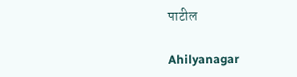पाटील

Ahilyanagar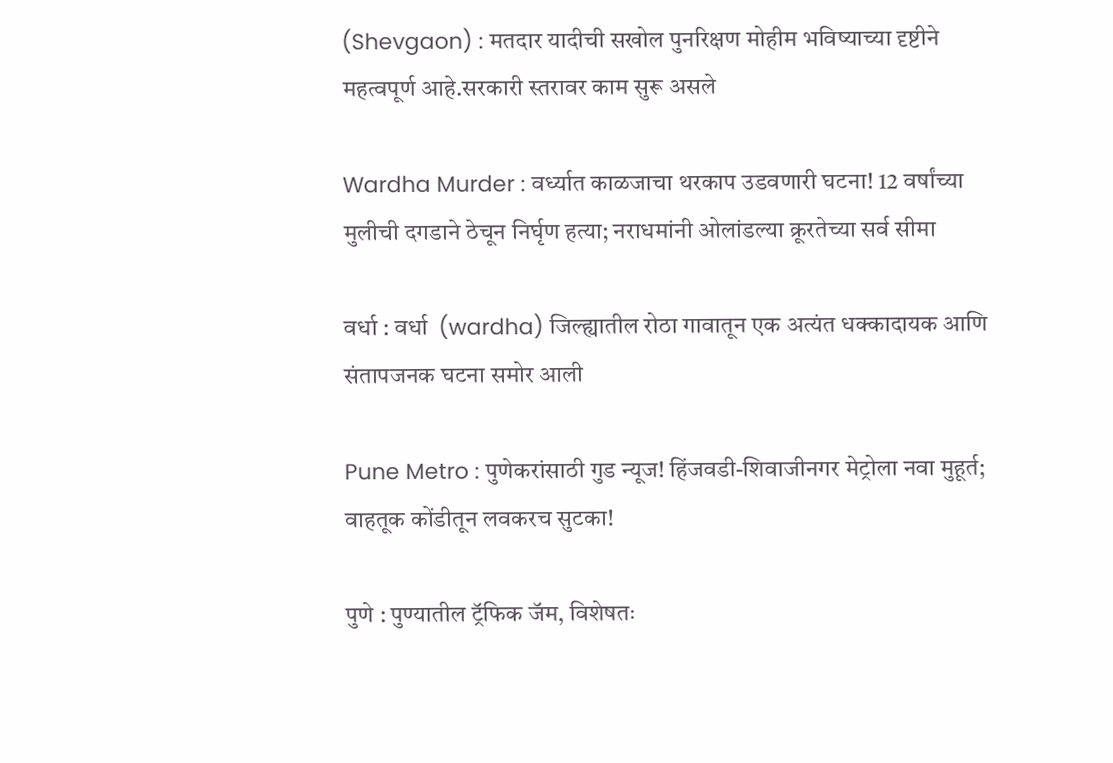(Shevgaon) : मतदार यादीची सखोल पुनरिक्षण मोहीम भविष्याच्या दृष्टीने महत्वपूर्ण आहे.सरकारी स्तरावर काम सुरू असले

Wardha Murder : वर्ध्यात काळजाचा थरकाप उडवणारी घटना! 12 वर्षांच्या मुलीची दगडाने ठेचून निर्घृण हत्या; नराधमांनी ओलांडल्या क्रूरतेच्या सर्व सीमा

वर्धा : वर्धा  (wardha) जिल्ह्यातील रोठा गावातून एक अत्यंत धक्कादायक आणि संतापजनक घटना समोर आली

Pune Metro : पुणेकरांसाठी गुड न्यूज! हिंजवडी-शिवाजीनगर मेट्रोला नवा मुहूर्त; वाहतूक कोंडीतून लवकरच सुटका!

पुणे : पुण्यातील ट्रॅफिक जॅम, विशेषतः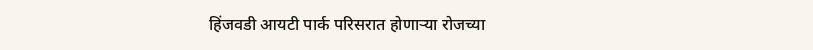हिंजवडी आयटी पार्क परिसरात होणाऱ्या रोजच्या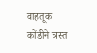वाहतूक कोंडीने त्रस्त